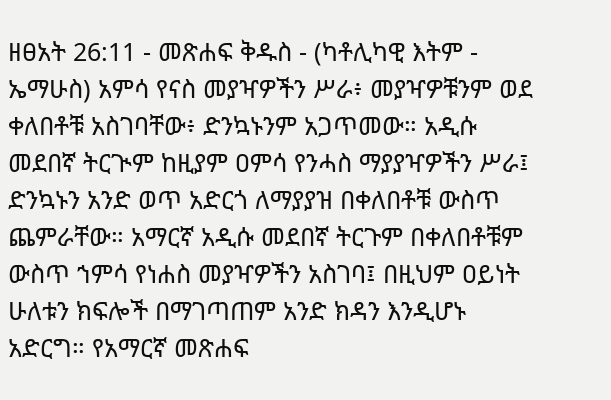ዘፀአት 26:11 - መጽሐፍ ቅዱስ - (ካቶሊካዊ እትም - ኤማሁስ) አምሳ የናስ መያዣዎችን ሥራ፥ መያዣዎቹንም ወደ ቀለበቶቹ አስገባቸው፥ ድንኳኑንም አጋጥመው። አዲሱ መደበኛ ትርጒም ከዚያም ዐምሳ የንሓስ ማያያዣዎችን ሥራ፤ ድንኳኑን አንድ ወጥ አድርጎ ለማያያዝ በቀለበቶቹ ውስጥ ጨምራቸው። አማርኛ አዲሱ መደበኛ ትርጉም በቀለበቶቹም ውስጥ ኀምሳ የነሐስ መያዣዎችን አስገባ፤ በዚህም ዐይነት ሁለቱን ክፍሎች በማገጣጠም አንድ ክዳን እንዲሆኑ አድርግ። የአማርኛ መጽሐፍ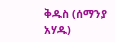ቅዱስ (ሰማንያ አሃዱ)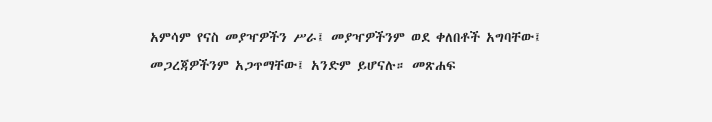አምሳም የናስ መያዣዎችን ሥራ፤ መያዣዎችንም ወደ ቀለበቶች አግባቸው፤ መጋረጃዎችንም አጋጥማቸው፤ አንድም ይሆናሉ። መጽሐፍ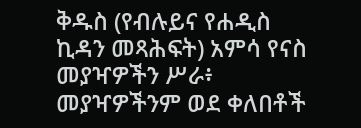ቅዱስ (የብሉይና የሐዲስ ኪዳን መጻሕፍት) አምሳ የናስ መያዣዎችን ሥራ፥ መያዣዎችንም ወደ ቀለበቶች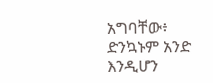አግባቸው፥ ድንኳኑም አንድ እንዲሆን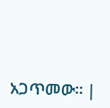አጋጥመው። |